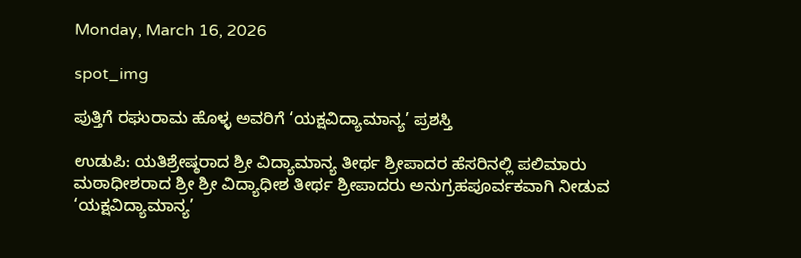Monday, March 16, 2026

spot_img

ಪುತ್ತಿಗೆ ರಘುರಾಮ ಹೊಳ್ಳ ಅವರಿಗೆ ‘ಯಕ್ಷವಿದ್ಯಾಮಾನ್ಯ’ ಪ್ರಶಸ್ತಿ

ಉಡುಪಿ: ಯತಿಶ್ರೇಷ್ಠರಾದ ಶ್ರೀ ವಿದ್ಯಾಮಾನ್ಯ ತೀರ್ಥ ಶ್ರೀಪಾದರ ಹೆಸರಿನಲ್ಲಿ ಪಲಿಮಾರು ಮಠಾಧೀಶರಾದ ಶ್ರೀ ಶ್ರೀ ವಿದ್ಯಾಧೀಶ ತೀರ್ಥ ಶ್ರೀಪಾದರು ಅನುಗ್ರಹಪೂರ್ವಕವಾಗಿ ನೀಡುವ ‘ಯಕ್ಷವಿದ್ಯಾಮಾನ್ಯ’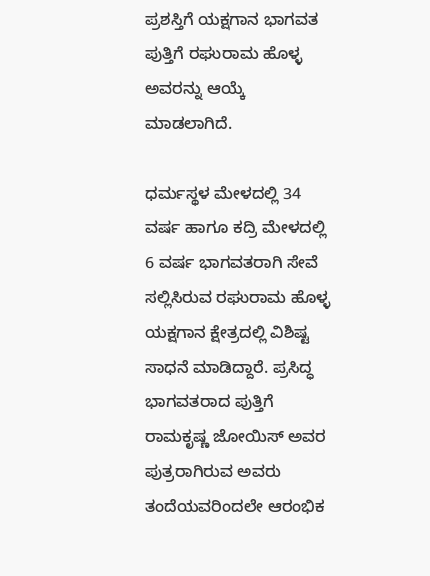ಪ್ರಶಸ್ತಿಗೆ ಯಕ್ಷಗಾನ ಭಾಗವತ ಪುತ್ತಿಗೆ ರಘುರಾಮ ಹೊಳ್ಳ ಅವರನ್ನು ಆಯ್ಕೆ ಮಾಡಲಾಗಿದೆ.

ಧರ್ಮಸ್ಥಳ ಮೇಳದಲ್ಲಿ 34 ವರ್ಷ ಹಾಗೂ ಕದ್ರಿ ಮೇಳದಲ್ಲಿ 6 ವರ್ಷ ಭಾಗವತರಾಗಿ ಸೇವೆ ಸಲ್ಲಿಸಿರುವ ರಘುರಾಮ ಹೊಳ್ಳ ಯಕ್ಷಗಾನ ಕ್ಷೇತ್ರದಲ್ಲಿ ವಿಶಿಷ್ಟ ಸಾಧನೆ ಮಾಡಿದ್ದಾರೆ. ಪ್ರಸಿದ್ಧ ಭಾಗವತರಾದ ಪುತ್ತಿಗೆ ರಾಮಕೃಷ್ಣ ಜೋಯಿಸ್ ಅವರ ಪುತ್ರರಾಗಿರುವ ಅವರು ತಂದೆಯವರಿಂದಲೇ ಆರಂಭಿಕ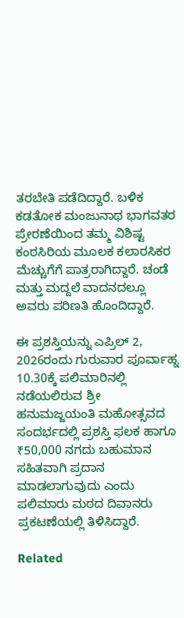ತರಬೇತಿ ಪಡೆದಿದ್ದಾರೆ. ಬಳಿಕ ಕಡತೋಕ ಮಂಜುನಾಥ ಭಾಗವತರ ಪ್ರೇರಣೆಯಿಂದ ತಮ್ಮ ವಿಶಿಷ್ಟ ಕಂಠಸಿರಿಯ ಮೂಲಕ ಕಲಾರಸಿಕರ ಮೆಚ್ಚುಗೆಗೆ ಪಾತ್ರರಾಗಿದ್ದಾರೆ. ಚಂಡೆ ಮತ್ತು ಮದ್ದಲೆ ವಾದನದಲ್ಲೂ ಅವರು ಪರಿಣತಿ ಹೊಂದಿದ್ದಾರೆ.

ಈ ಪ್ರಶಸ್ತಿಯನ್ನು ಎಪ್ರಿಲ್ 2, 2026ರಂದು ಗುರುವಾರ ಪೂರ್ವಾಹ್ನ 10.30ಕ್ಕೆ ಪಲಿಮಾರಿನಲ್ಲಿ ನಡೆಯಲಿರುವ ಶ್ರೀ ಹನುಮಜ್ಜಯಂತಿ ಮಹೋತ್ಸವದ ಸಂದರ್ಭದಲ್ಲಿ ಪ್ರಶಸ್ತಿ ಫಲಕ ಹಾಗೂ ₹50,000 ನಗದು ಬಹುಮಾನ ಸಹಿತವಾಗಿ ಪ್ರದಾನ ಮಾಡಲಾಗುವುದು ಎಂದು ಪಲಿಮಾರು ಮಠದ ದಿವಾನರು ಪ್ರಕಟಣೆಯಲ್ಲಿ ತಿಳಿಸಿದ್ದಾರೆ.

Related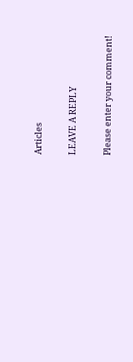Articles

LEAVE A REPLY

Please enter your comment!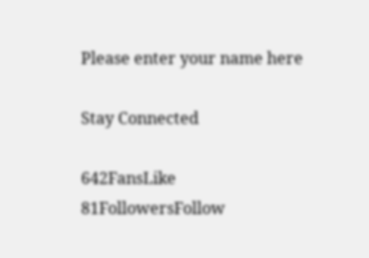Please enter your name here

Stay Connected

642FansLike
81FollowersFollow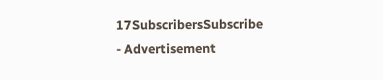17SubscribersSubscribe
- Advertisement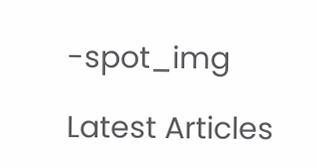-spot_img

Latest Articles